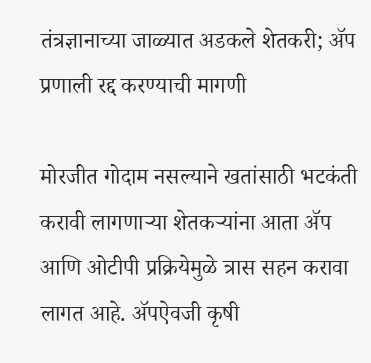तंत्रज्ञानाच्या जाळ्यात अडकले शेतकरी; ॲप प्रणाली रद्द करण्याची मागणी

मोरजीत गोदाम नसल्याने खतांसाठी भटकंती करावी लागणाऱ्या शेतकऱ्यांना आता ॲप आणि ओटीपी प्रक्रियेमुळे त्रास सहन करावा लागत आहे. ॲपऐवजी कृषी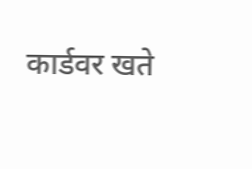कार्डवर खते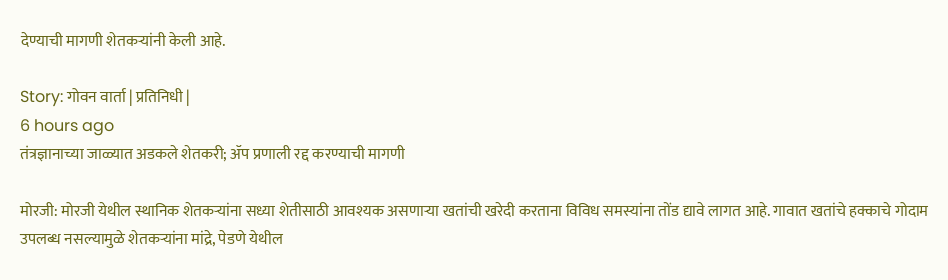देण्याची मागणी शेतकऱ्यांनी केली आहे.

Story: गोवन वार्ता | प्रतिनिधी |
6 hours ago
तंत्रज्ञानाच्या जाळ्यात अडकले शेतकरी; ॲप प्रणाली रद्द करण्याची मागणी

मोरजी: मोरजी येथील स्थानिक शेतकऱ्यांना सध्या शेतीसाठी आवश्यक असणाऱ्या खतांची खरेदी करताना विविध समस्यांना तोंड द्यावे लागत आहे. गावात खतांचे हक्काचे गोदाम उपलब्ध नसल्यामुळे शेतकऱ्यांना मांद्रे, पेडणे येथील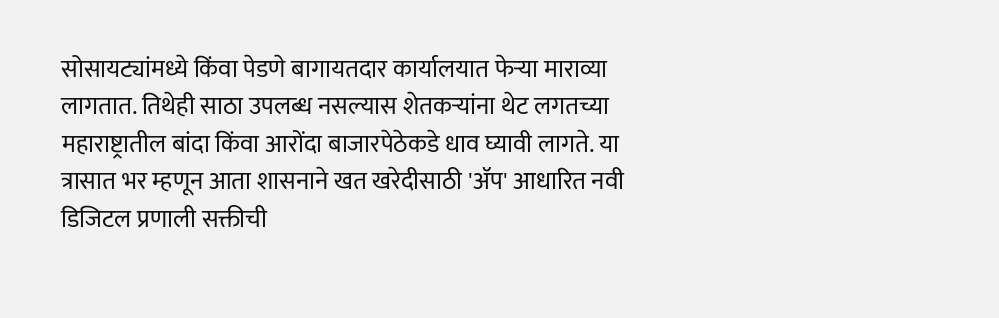सोसायट्यांमध्ये किंवा पेडणे बागायतदार कार्यालयात फेऱ्या माराव्या लागतात. तिथेही साठा उपलब्ध नसल्यास शेतकऱ्यांना थेट लगतच्या महाराष्ट्रातील बांदा किंवा आरोंदा बाजारपेठेकडे धाव घ्यावी लागते. या त्रासात भर म्हणून आता शासनाने खत खरेदीसाठी 'ॲप' आधारित नवी डिजिटल प्रणाली सक्तीची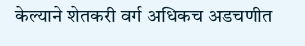केल्याने शेतकरी वर्ग अधिकच अडचणीत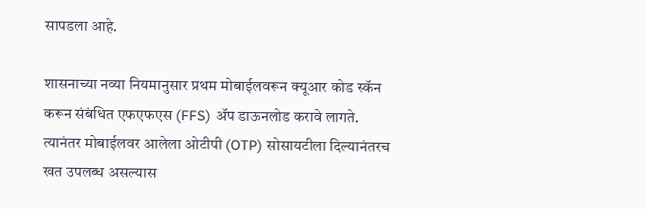सापडला आहे.

शासनाच्या नव्या नियमानुसार प्रथम मोबाईलवरून क्यूआर कोड स्कॅन करून संबंधित एफएफएस (FFS) ॲप डाऊनलोड करावे लागते. त्यानंतर मोबाईलवर आलेला ओटीपी (OTP) सोसायटीला दिल्यानंतरच खत उपलब्ध असल्यास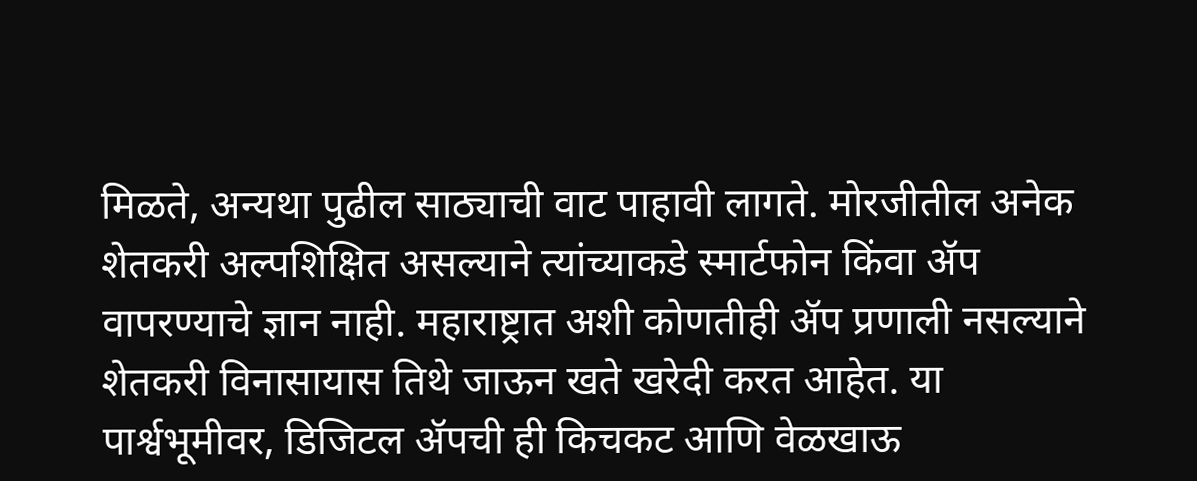मिळते, अन्यथा पुढील साठ्याची वाट पाहावी लागते. मोरजीतील अनेक शेतकरी अल्पशिक्षित असल्याने त्यांच्याकडे स्मार्टफोन किंवा ॲप वापरण्याचे ज्ञान नाही. महाराष्ट्रात अशी कोणतीही ॲप प्रणाली नसल्याने शेतकरी विनासायास तिथे जाऊन खते खरेदी करत आहेत. या पार्श्वभूमीवर, डिजिटल ॲपची ही किचकट आणि वेळखाऊ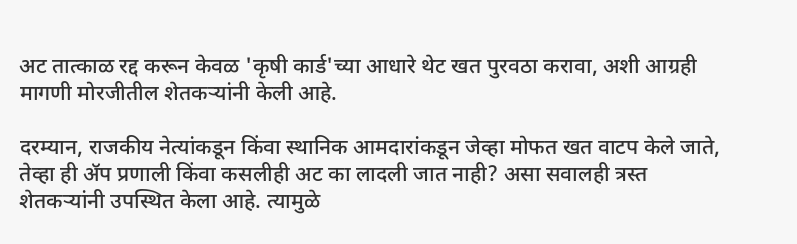अट तात्काळ रद्द करून केवळ 'कृषी कार्ड'च्या आधारे थेट खत पुरवठा करावा, अशी आग्रही मागणी मोरजीतील शेतकऱ्यांनी केली आहे.

दरम्यान, राजकीय नेत्यांकडून किंवा स्थानिक आमदारांकडून जेव्हा मोफत खत वाटप केले जाते, तेव्हा ही ॲप प्रणाली किंवा कसलीही अट का लादली जात नाही? असा सवालही त्रस्त शेतकऱ्यांनी उपस्थित केला आहे. त्यामुळे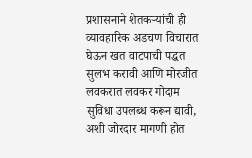प्रशासनाने शेतकऱ्यांची ही व्यावहारिक अडचण विचारात घेऊन खत वाटपाची पद्धत सुलभ करावी आणि मोरजीत लवकरात लवकर गोदाम सुविधा उपलब्ध करून द्यावी, अशी जोरदार मागणी होत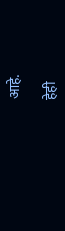आहे.

हेही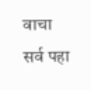वाचा
सर्व पहा